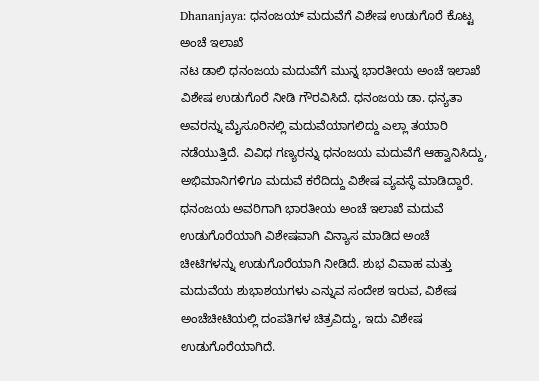Dhananjaya: ಧನಂಜಯ್ ಮದುವೆಗೆ ವಿಶೇಷ ಉಡುಗೊರೆ ಕೊಟ್ಟ ಅಂಚೆ ಇಲಾಖೆ
ನಟ ಡಾಲಿ ಧನಂಜಯ ಮದುವೆಗೆ ಮುನ್ನ ಭಾರತೀಯ ಅಂಚೆ ಇಲಾಖೆ ವಿಶೇಷ ಉಡುಗೊರೆ ನೀಡಿ ಗೌರವಿಸಿದೆ. ಧನಂಜಯ ಡಾ. ಧನ್ಯತಾ ಅವರನ್ನು ಮೈಸೂರಿನಲ್ಲಿ ಮದುವೆಯಾಗಲಿದ್ದು ಎಲ್ಲಾ ತಯಾರಿ ನಡೆಯುತ್ತಿದೆ. ವಿವಿಧ ಗಣ್ಯರನ್ನು ಧನಂಜಯ ಮದುವೆಗೆ ಆಹ್ವಾನಿಸಿದ್ದು, ಅಭಿಮಾನಿಗಳಿಗೂ ಮದುವೆ ಕರೆದಿದ್ದು ವಿಶೇಷ ವ್ಯವಸ್ಥೆ ಮಾಡಿದ್ದಾರೆ.
ಧನಂಜಯ ಅವರಿಗಾಗಿ ಭಾರತೀಯ ಅಂಚೆ ಇಲಾಖೆ ಮದುವೆ ಉಡುಗೊರೆಯಾಗಿ ವಿಶೇಷವಾಗಿ ವಿನ್ಯಾಸ ಮಾಡಿದ ಅಂಚೆ ಚೀಟಿಗಳನ್ನು ಉಡುಗೊರೆಯಾಗಿ ನೀಡಿದೆ. ಶುಭ ವಿವಾಹ ಮತ್ತು ಮದುವೆಯ ಶುಭಾಶಯಗಳು ಎನ್ನುವ ಸಂದೇಶ ಇರುವ, ವಿಶೇಷ ಅಂಚೆಚೀಟಿಯಲ್ಲಿ ದಂಪತಿಗಳ ಚಿತ್ರವಿದ್ದು, ಇದು ವಿಶೇಷ ಉಡುಗೊರೆಯಾಗಿದೆ.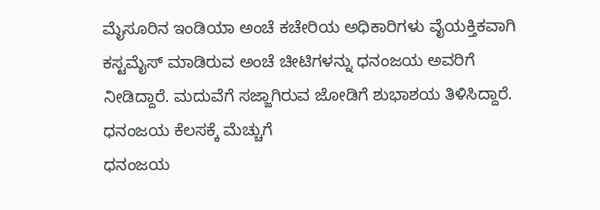ಮೈಸೂರಿನ ಇಂಡಿಯಾ ಅಂಚೆ ಕಚೇರಿಯ ಅಧಿಕಾರಿಗಳು ವೈಯಕ್ತಿಕವಾಗಿ ಕಸ್ಟಮೈಸ್ ಮಾಡಿರುವ ಅಂಚೆ ಚೀಟಿಗಳನ್ನು ಧನಂಜಯ ಅವರಿಗೆ ನೀಡಿದ್ದಾರೆ. ಮದುವೆಗೆ ಸಜ್ಜಾಗಿರುವ ಜೋಡಿಗೆ ಶುಭಾಶಯ ತಿಳಿಸಿದ್ದಾರೆ.
ಧನಂಜಯ ಕೆಲಸಕ್ಕೆ ಮೆಚ್ಚುಗೆ
ಧನಂಜಯ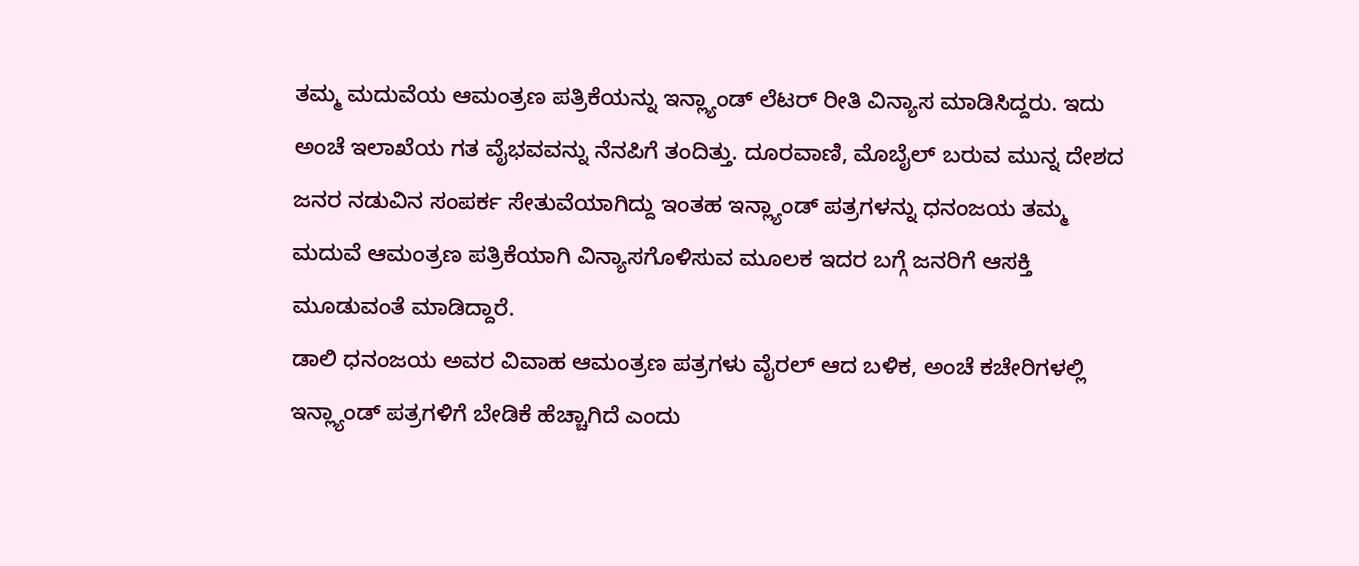ತಮ್ಮ ಮದುವೆಯ ಆಮಂತ್ರಣ ಪತ್ರಿಕೆಯನ್ನು ಇನ್ಲ್ಯಾಂಡ್ ಲೆಟರ್ ರೀತಿ ವಿನ್ಯಾಸ ಮಾಡಿಸಿದ್ದರು. ಇದು ಅಂಚೆ ಇಲಾಖೆಯ ಗತ ವೈಭವವನ್ನು ನೆನಪಿಗೆ ತಂದಿತ್ತು. ದೂರವಾಣಿ, ಮೊಬೈಲ್ ಬರುವ ಮುನ್ನ ದೇಶದ ಜನರ ನಡುವಿನ ಸಂಪರ್ಕ ಸೇತುವೆಯಾಗಿದ್ದು ಇಂತಹ ಇನ್ಲ್ಯಾಂಡ್ ಪತ್ರಗಳನ್ನು ಧನಂಜಯ ತಮ್ಮ ಮದುವೆ ಆಮಂತ್ರಣ ಪತ್ರಿಕೆಯಾಗಿ ವಿನ್ಯಾಸಗೊಳಿಸುವ ಮೂಲಕ ಇದರ ಬಗ್ಗೆ ಜನರಿಗೆ ಆಸಕ್ತಿ ಮೂಡುವಂತೆ ಮಾಡಿದ್ದಾರೆ.
ಡಾಲಿ ಧನಂಜಯ ಅವರ ವಿವಾಹ ಆಮಂತ್ರಣ ಪತ್ರಗಳು ವೈರಲ್ ಆದ ಬಳಿಕ, ಅಂಚೆ ಕಚೇರಿಗಳಲ್ಲಿ ಇನ್ಲ್ಯಾಂಡ್ ಪತ್ರಗಳಿಗೆ ಬೇಡಿಕೆ ಹೆಚ್ಚಾಗಿದೆ ಎಂದು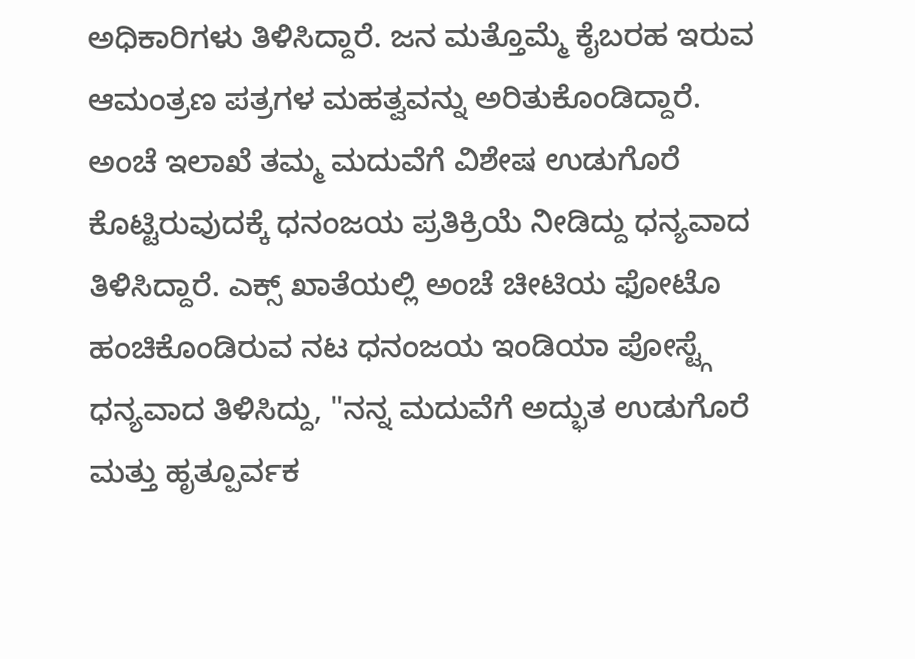ಅಧಿಕಾರಿಗಳು ತಿಳಿಸಿದ್ದಾರೆ. ಜನ ಮತ್ತೊಮ್ಮೆ ಕೈಬರಹ ಇರುವ ಆಮಂತ್ರಣ ಪತ್ರಗಳ ಮಹತ್ವವನ್ನು ಅರಿತುಕೊಂಡಿದ್ದಾರೆ.
ಅಂಚೆ ಇಲಾಖೆ ತಮ್ಮ ಮದುವೆಗೆ ವಿಶೇಷ ಉಡುಗೊರೆ ಕೊಟ್ಟಿರುವುದಕ್ಕೆ ಧನಂಜಯ ಪ್ರತಿಕ್ರಿಯೆ ನೀಡಿದ್ದು ಧನ್ಯವಾದ ತಿಳಿಸಿದ್ದಾರೆ. ಎಕ್ಸ್ ಖಾತೆಯಲ್ಲಿ ಅಂಚೆ ಚೀಟಿಯ ಫೋಟೊ ಹಂಚಿಕೊಂಡಿರುವ ನಟ ಧನಂಜಯ ಇಂಡಿಯಾ ಪೋಸ್ಟ್ಗೆ ಧನ್ಯವಾದ ತಿಳಿಸಿದ್ದು, "ನನ್ನ ಮದುವೆಗೆ ಅದ್ಭುತ ಉಡುಗೊರೆ ಮತ್ತು ಹೃತ್ಪೂರ್ವಕ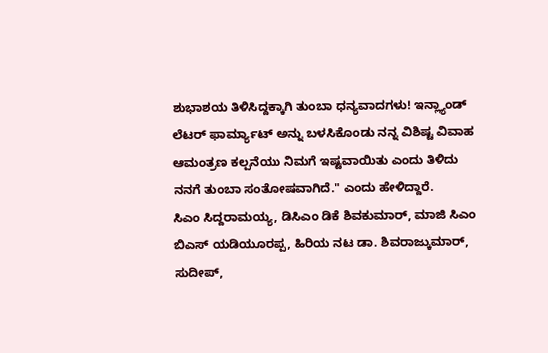ಶುಭಾಶಯ ತಿಳಿಸಿದ್ದಕ್ಕಾಗಿ ತುಂಬಾ ಧನ್ಯವಾದಗಳು! ಇನ್ಲ್ಯಾಂಡ್ ಲೆಟರ್ ಫಾರ್ಮ್ಯಾಟ್ ಅನ್ನು ಬಳಸಿಕೊಂಡು ನನ್ನ ವಿಶಿಷ್ಟ ವಿವಾಹ ಆಮಂತ್ರಣ ಕಲ್ಪನೆಯು ನಿಮಗೆ ಇಷ್ಟವಾಯಿತು ಎಂದು ತಿಳಿದು ನನಗೆ ತುಂಬಾ ಸಂತೋಷವಾಗಿದೆ." ಎಂದು ಹೇಳಿದ್ದಾರೆ.
ಸಿಎಂ ಸಿದ್ದರಾಮಯ್ಯ, ಡಿಸಿಎಂ ಡಿಕೆ ಶಿವಕುಮಾರ್, ಮಾಜಿ ಸಿಎಂ ಬಿಎಸ್ ಯಡಿಯೂರಪ್ಪ, ಹಿರಿಯ ನಟ ಡಾ. ಶಿವರಾಜ್ಕುಮಾರ್, ಸುದೀಪ್,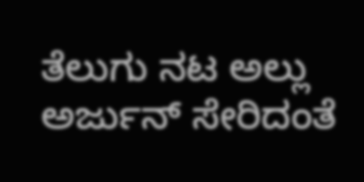ತೆಲುಗು ನಟ ಅಲ್ಲು ಅರ್ಜುನ್ ಸೇರಿದಂತೆ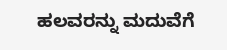ಹಲವರನ್ನು ಮದುವೆಗೆ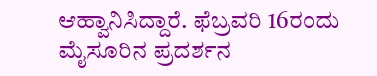ಆಹ್ವಾನಿಸಿದ್ದಾರೆ. ಫೆಬ್ರವರಿ 16ರಂದು ಮೈಸೂರಿನ ಪ್ರದರ್ಶನ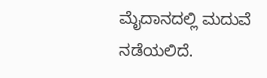ಮೈದಾನದಲ್ಲಿ ಮದುವೆ ನಡೆಯಲಿದೆ.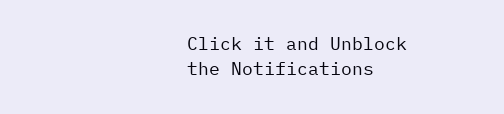Click it and Unblock the Notifications